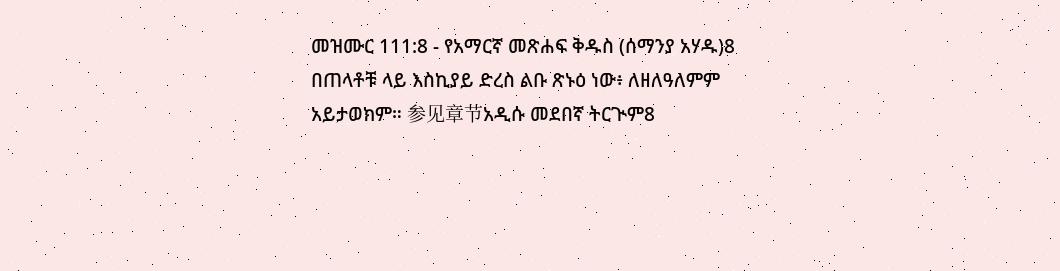መዝሙር 111:8 - የአማርኛ መጽሐፍ ቅዱስ (ሰማንያ አሃዱ)8 በጠላቶቹ ላይ እስኪያይ ድረስ ልቡ ጽኑዕ ነው፥ ለዘለዓለምም አይታወክም። 参见章节አዲሱ መደበኛ ትርጒም8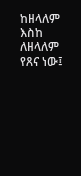ከዘላለም እስከ ለዘላለም የጸና ነው፤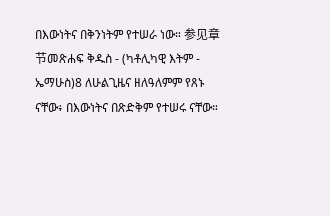በእውነትና በቅንነትም የተሠራ ነው። 参见章节መጽሐፍ ቅዱስ - (ካቶሊካዊ እትም - ኤማሁስ)8 ለሁልጊዜና ዘለዓለምም የጸኑ ናቸው፥ በእውነትና በጽድቅም የተሠሩ ናቸው።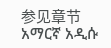参见章节አማርኛ አዲሱ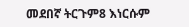መደበኛ ትርጉም8 እነርሱም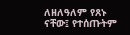ለዘለዓለም የጸኑ ናቸው፤ የተሰጡትም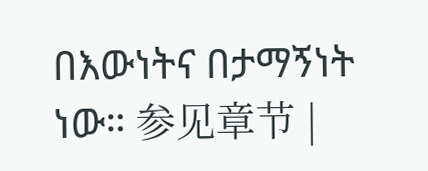በእውነትና በታማኝነት ነው። 参见章节 |